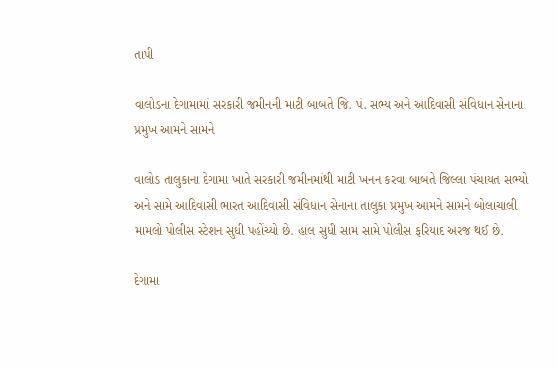તાપી

વાલોડના દેગામામાં સરકારી જમીનની માટી બાબતે જિ. પં. સભ્ય અને આદિવાસી સંવિધાન સેનાના પ્રમુખ આમને સામને

વાલોડ તાલુકાના દેગામા ખાતે સરકારી જમીનમાંથી માટી ખનન કરવા બાબતે જિલ્લા પંચાયત સભ્યો અને સામે આદિવાસી ભારત આદિવાસી સંવિધાન સેનાના તાલુકા પ્રમુખ આમને સામને બોલાચાલી મામલો પોલીસ સ્ટેશન સુધી પહોંચ્યો છે. હાલ સુધી સામ સામે પોલીસ ફરિયાદ અરજ થઈ છે.

દેગામા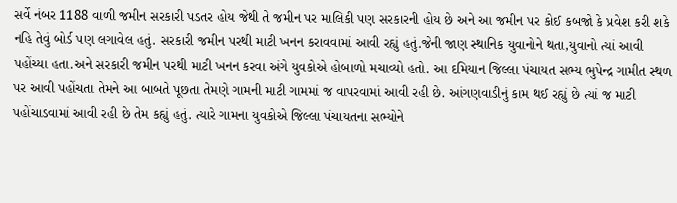સર્વે નંબર 1188 વાળી જમીન સરકારી પડતર હોય જેથી તે જમીન પર માલિકી પણ સરકારની હોય છે અને આ જમીન પર કોઈ કબજો કે પ્રવેશ કરી શકે નહિ તેવું બોર્ડ પણ લગાવેલ હતું. સરકારી જમીન પરથી માટી ખનન કરાવવામાં આવી રહ્યું હતું.જેની જાણ સ્થાનિક યુવાનોને થતા,યુવાનો ત્યાં આવી પહોંચ્યા હતા.અને સરકારી જમીન પરથી માટી ખનન કરવા અંગે યુવકોએ હોબાળો મચાવ્યો હતો. આ દમિયાન જિલ્લા પંચાયત સભ્ય ભુપેન્દ્ર ગામીત સ્થળ પર આવી પહોંચતા તેમને આ બાબતે પૂછતા તેમણે ગામની માટી ગામમાં જ વાપરવામાં આવી રહી છે. આંગણવાડીનું કામ થઈ રહ્યું છે ત્યાં જ માટી પહોંચાડવામાં આવી રહી છે તેમ કહ્યું હતું. ત્યારે ગામના યુવકોએ જિલ્લા પંચાયતના સભ્યોને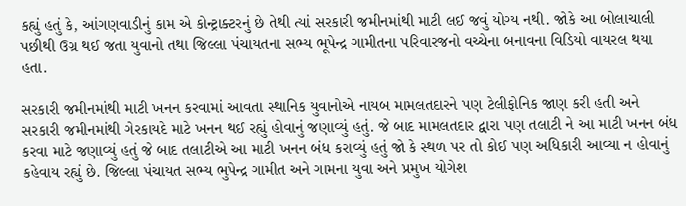કહ્યું હતું કે, આંગણવાડીનું કામ એ કોન્ટ્રાક્ટરનું છે તેથી ત્યાં સરકારી જમીનમાંથી માટી લઈ જવું યોગ્ય નથી. જોકે આ બોલાચાલી પછીથી ઉગ્ર થઈ જતા યુવાનો તથા જિલ્લા પંચાયતના સભ્ય ભૂપેન્દ્ર ગામીતના પરિવારજનો વચ્ચેના બનાવના વિડિયો વાયરલ થયા હતા.

સરકારી જમીનમાંથી માટી ખનન કરવામાં આવતા સ્થાનિક યુવાનોએ નાયબ મામલતદારને પણ ટેલીફોનિક જાણ કરી હતી અને સરકારી જમીનમાંથી ગેરકાયદે માટે ખનન થઈ રહ્યું હોવાનું જણાવ્યું હતું. જે બાદ મામલતદાર દ્વારા પણ તલાટી ને આ માટી ખનન બંધ કરવા માટે જણાવ્યું હતું જે બાદ તલાટીએ આ માટી ખનન બંધ કરાવ્યું હતું જો કે સ્થળ પર તો કોઈ પણ અધિકારી આવ્યા ન હોવાનું કહેવાય રહ્યું છે. જિલ્લા પંચાયત સભ્ય ભુપેન્દ્ર ગામીત અને ગામના યુવા અને પ્રમુખ યોગેશ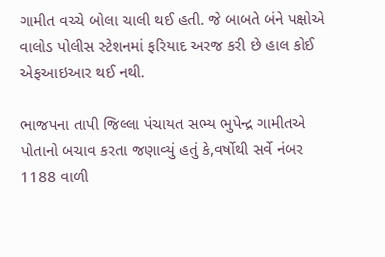ગામીત વચ્ચે બોલા ચાલી થઈ હતી. જે બાબતે બંને પક્ષોએ વાલોડ પોલીસ સ્ટેશનમાં ફરિયાદ અરજ કરી છે હાલ કોઈ એફઆઇઆર થઈ નથી.

ભાજપના તાપી જિલ્લા પંચાયત સભ્ય ભુપેન્દ્ર ગામીતએ પોતાનો બચાવ કરતા જણાવ્યું હતું કે,વર્ષોથી સર્વે નંબર 1188 વાળી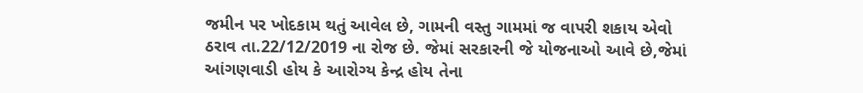જમીન પર ખોદકામ થતું આવેલ છે, ગામની વસ્તુ ગામમાં જ વાપરી શકાય એવો ઠરાવ તા.22/12/2019 ના રોજ છે. જેમાં સરકારની જે યોજનાઓ આવે છે,જેમાં આંગણવાડી હોય કે આરોગ્ય કેન્દ્ર હોય તેના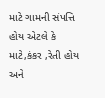માટે ગામની સંપત્તિ હોય એટલે કે માટે,કંકર ,રેતી હોય અને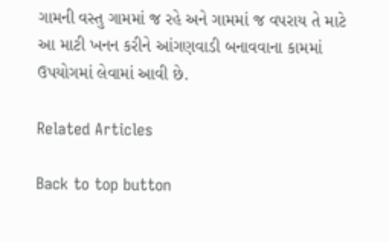ગામની વસ્તુ ગામમાં જ રહે અને ગામમાં જ વપરાય તે માટે આ માટી ખનન કરીને આંગણવાડી બનાવવાના કામમાં ઉપયોગમાં લેવામાં આવી છે.

Related Articles

Back to top button